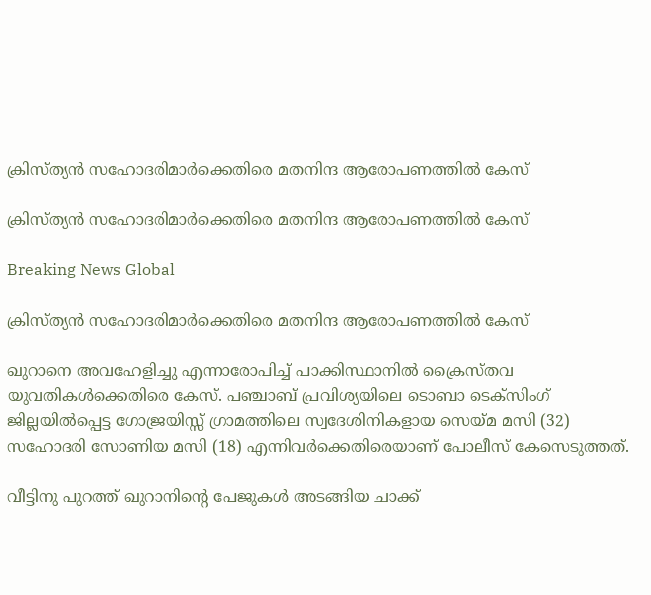ക്രിസ്ത്യന്‍ സഹോദരിമാര്‍ക്കെതിരെ മതനിന്ദ ആരോപണത്തില്‍ കേസ്

ക്രിസ്ത്യന്‍ സഹോദരിമാര്‍ക്കെതിരെ മതനിന്ദ ആരോപണത്തില്‍ കേസ്

Breaking News Global

ക്രിസ്ത്യന്‍ സഹോദരിമാര്‍ക്കെതിരെ മതനിന്ദ ആരോപണത്തില്‍ കേസ്

ഖുറാനെ അവഹേളിച്ചു എന്നാരോപിച്ച് പാക്കിസ്ഥാനില്‍ ക്രൈസ്തവ യുവതികള്‍ക്കെതിരെ കേസ്. പഞ്ചാബ് പ്രവിശ്യയിലെ ടൊബാ ടെക്സിംഗ് ജില്ലയില്‍പ്പെട്ട ഗോജ്രയിസ്സ് ഗ്രാമത്തിലെ സ്വദേശിനികളായ സെയ്മ മസി (32) സഹോദരി സോണിയ മസി (18) എന്നിവര്‍ക്കെതിരെയാണ് പോലീസ് കേസെടുത്തത്.

വീട്ടിനു പുറത്ത് ഖുറാനിന്റെ പേജുകള്‍ അടങ്ങിയ ചാക്ക്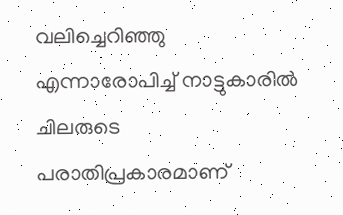വലിച്ചെറിഞ്ഞു എന്നാരോപിച്ച് നാട്ടുകാരില്‍ ചിലരുടെ പരാതിപ്രകാരമാണ്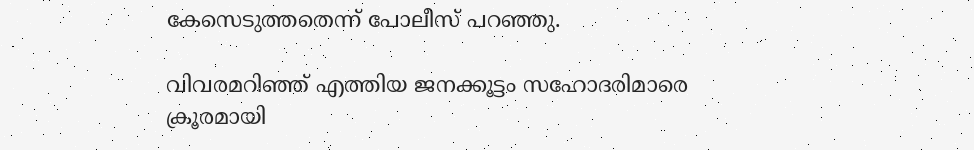കേസെടുത്തതെന്ന് പോലീസ് പറഞ്ഞു.

വിവരമറിഞ്ഞ് എത്തിയ ജനക്കൂട്ടം സഹോദരിമാരെ ക്രൂരമായി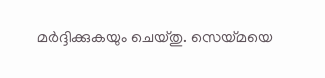മര്‍ദ്ദിക്കുകയും ചെയ്തു. സെയ്മയെ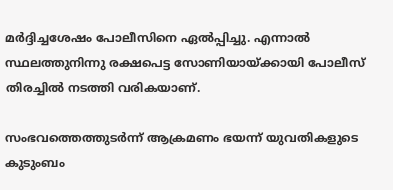മര്‍ദ്ദിച്ചശേഷം പോലീസിനെ ഏല്‍പ്പിച്ചു. എന്നാല്‍ സ്ഥലത്തുനിന്നു രക്ഷപെട്ട സോണിയായ്ക്കായി പോലീസ് തിരച്ചില്‍ നടത്തി വരികയാണ്.

സംഭവത്തെത്തുടര്‍ന്ന് ആക്രമണം ഭയന്ന് യുവതികളുടെ കുടുംബം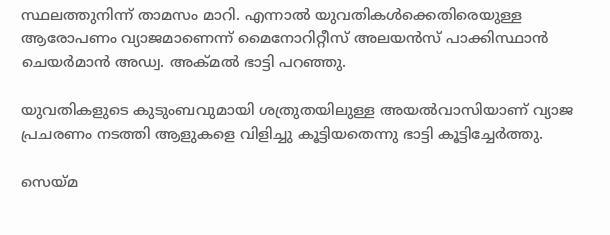സ്ഥലത്തുനിന്ന് താമസം മാറി. എന്നാല്‍ യുവതികള്‍ക്കെതിരെയുള്ള ആരോപണം വ്യാജമാണെന്ന് മൈനോറിറ്റീസ് അലയന്‍സ് പാക്കിസ്ഥാന്‍ ചെയര്‍മാന്‍ അഡ്വ. അക്മല്‍ ഭാട്ടി പറഞ്ഞു.

യുവതികളുടെ കുടുംബവുമായി ശത്രുതയിലുള്ള അയല്‍വാസിയാണ് വ്യാജ പ്രചരണം നടത്തി ആളുകളെ വിളിച്ചു കൂട്ടിയതെന്നു ഭാട്ടി കൂട്ടിച്ചേര്‍ത്തു.

സെയ്മ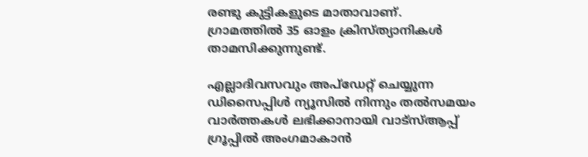രണ്ടു കുട്ടികളുടെ മാതാവാണ്. ഗ്രാമത്തില്‍ 35 ഓളം ക്രിസ്ത്യാനികള്‍ താമസിക്കുന്നുണ്ട്.

എല്ലാദിവസവും അപ്ഡേറ്റ് ചെയ്യുന്ന ഡിസൈപ്പിൾ ന്യൂസിൽ നിന്നും തൽസമയം വാർത്തകൾ ലഭിക്കാനായി വാട്സ്ആപ്പ് ഗ്രൂപ്പിൽ അംഗമാകാൻ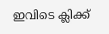ഇവിടെ ക്ലിക്ക്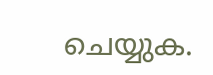ചെയ്യുക.